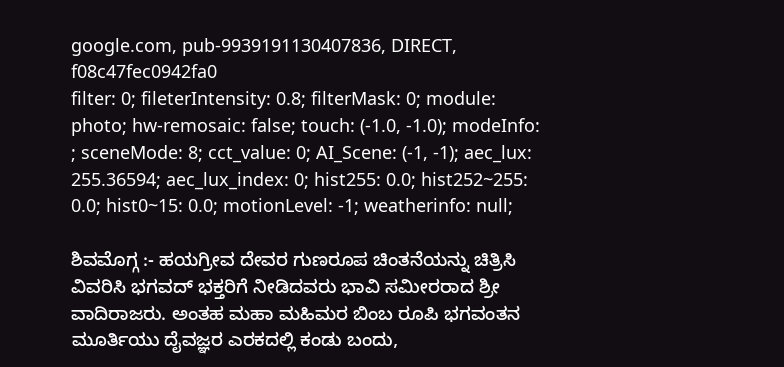google.com, pub-9939191130407836, DIRECT, f08c47fec0942fa0
filter: 0; fileterIntensity: 0.8; filterMask: 0; module: photo; hw-remosaic: false; touch: (-1.0, -1.0); modeInfo: ; sceneMode: 8; cct_value: 0; AI_Scene: (-1, -1); aec_lux: 255.36594; aec_lux_index: 0; hist255: 0.0; hist252~255: 0.0; hist0~15: 0.0; motionLevel: -1; weatherinfo: null;

ಶಿವಮೊಗ್ಗ :- ಹಯಗ್ರೀವ ದೇವರ ಗುಣರೂಪ ಚಿಂತನೆಯನ್ನು ಚಿತ್ರಿಸಿ ವಿವರಿಸಿ ಭಗವದ್ ಭಕ್ತರಿಗೆ ನೀಡಿದವರು ಭಾವಿ ಸಮೀರರಾದ ಶ್ರೀ ವಾದಿರಾಜರು. ಅಂತಹ ಮಹಾ ಮಹಿಮರ ಬಿಂಬ ರೂಪಿ ಭಗವಂತನ ಮೂರ್ತಿಯು ದೈವಜ್ಞರ ಎರಕದಲ್ಲಿ ಕಂಡು ಬಂದು,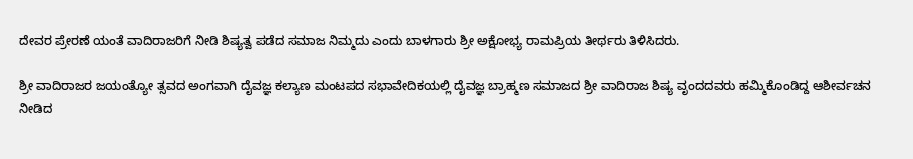ದೇವರ ಪ್ರೇರಣೆ ಯಂತೆ ವಾದಿರಾಜರಿಗೆ ನೀಡಿ ಶಿಷ್ಯತ್ವ ಪಡೆದ ಸಮಾಜ ನಿಮ್ಮದು ಎಂದು ಬಾಳಗಾರು ಶ್ರೀ ಅಕ್ಷೋಭ್ಯ ರಾಮಪ್ರಿಯ ತೀರ್ಥರು ತಿಳಿಸಿದರು.

ಶ್ರೀ ವಾದಿರಾಜರ ಜಯಂತ್ಯೋ ತ್ಸವದ ಅಂಗವಾಗಿ ದೈವಜ್ಞ ಕಲ್ಯಾಣ ಮಂಟಪದ ಸಭಾವೇದಿಕಯಲ್ಲಿ ದೈವಜ್ಞ ಬ್ರಾಹ್ಮಣ ಸಮಾಜದ ಶ್ರೀ ವಾದಿರಾಜ ಶಿಷ್ಯ ವೃಂದದವರು ಹಮ್ಮಿಕೊಂಡಿದ್ದ ಆಶೀರ್ವಚನ ನೀಡಿದ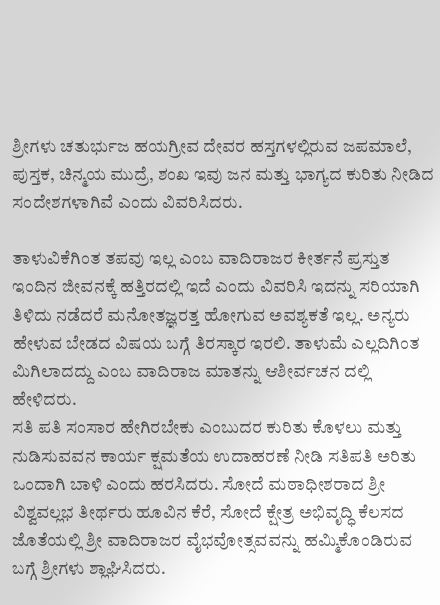ಶ್ರೀಗಳು ಚತುರ್ಭುಜ ಹಯಗ್ರೀವ ದೇವರ ಹಸ್ತಗಳಲ್ಲಿರುವ ಜಪಮಾಲೆ, ಪುಸ್ತಕ, ಚಿನ್ಮಯ ಮುದ್ರೆ, ಶಂಖ ಇವು ಜನ ಮತ್ತು ಭಾಗ್ಯದ ಕುರಿತು ನೀಡಿದ ಸಂದೇಶಗಳಾಗಿವೆ ಎಂದು ವಿವರಿಸಿದರು.

ತಾಳುವಿಕೆಗಿಂತ ತಪವು ಇಲ್ಲ ಎಂಬ ವಾದಿರಾಜರ ಕೀರ್ತನೆ ಪ್ರಸ್ತುತ ಇಂದಿನ ಜೀವನಕ್ಕೆ ಹತ್ತಿರದಲ್ಲಿ ಇದೆ ಎಂದು ವಿವರಿಸಿ ಇದನ್ನು ಸರಿಯಾಗಿ ತಿಳಿದು ನಡೆದರೆ ಮನೋತಜ್ಞರತ್ತ ಹೋಗುವ ಅವಶ್ಯಕತೆ ಇಲ್ಲ. ಅನ್ಯರು ಹೇಳುವ ಬೇಡದ ವಿಷಯ ಬಗ್ಗೆ ತಿರಸ್ಕಾರ ಇರಲಿ. ತಾಳುಮೆ ಎಲ್ಲದಿಗಿಂತ ಮಿಗಿಲಾದದ್ದು ಎಂಬ ವಾದಿರಾಜ ಮಾತನ್ನು ಆಶೀರ್ವಚನ ದಲ್ಲಿ ಹೇಳಿದರು.
ಸತಿ ಪತಿ ಸಂಸಾರ ಹೇಗಿರಬೇಕು ಎಂಬುದರ ಕುರಿತು ಕೊಳಲು ಮತ್ತು ನುಡಿಸುವವನ ಕಾರ್ಯ ಕ್ಷಮತೆಯ ಉದಾಹರಣೆ ನೀಡಿ ಸತಿಪತಿ ಅರಿತು ಒಂದಾಗಿ ಬಾಳಿ ಎಂದು ಹರಸಿದರು. ಸೋದೆ ಮಠಾಧೀಶರಾದ ಶ್ರೀ ವಿಶ್ವವಲ್ಲಭ ತೀರ್ಥರು ಹೂವಿನ ಕೆರೆ, ಸೋದೆ ಕ್ಷೇತ್ರ ಅಭಿವೃದ್ಧಿ ಕೆಲಸದ ಜೊತೆಯಲ್ಲಿ ಶ್ರೀ ವಾದಿರಾಜರ ವೈಭವೋತ್ಸವವನ್ನು ಹಮ್ಮಿಕೊಂಡಿರುವ ಬಗ್ಗೆ ಶ್ರೀಗಳು ಶ್ಲಾಘಿಸಿದರು.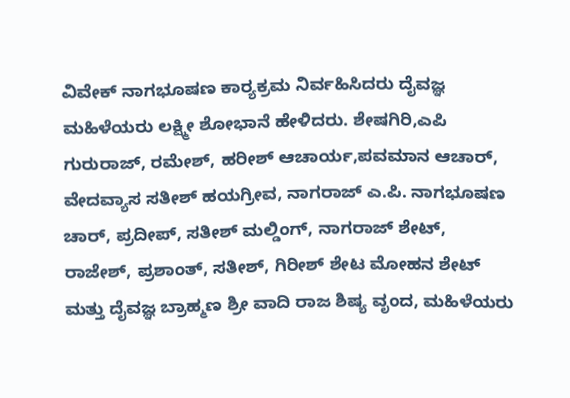ವಿವೇಕ್ ನಾಗಭೂಷಣ ಕಾರ್‍ಯಕ್ರಮ ನಿರ್ವಹಿಸಿದರು ದೈವಜ್ಞ ಮಹಿಳೆಯರು ಲಕ್ಷ್ಮೀ ಶೋಭಾನೆ ಹೇಳಿದರು. ಶೇಷಗಿರಿ,ಎಪಿ ಗುರುರಾಜ್, ರಮೇಶ್, ಹರೀಶ್ ಆಚಾರ್ಯ,ಪವಮಾನ ಆಚಾರ್, ವೇದವ್ಯಾಸ ಸತೀಶ್ ಹಯಗ್ರೀವ, ನಾಗರಾಜ್ ಎ.ಪಿ. ನಾಗಭೂಷಣ ಚಾರ್, ಪ್ರದೀಪ್, ಸತೀಶ್ ಮಲ್ಡಿಂಗ್, ನಾಗರಾಜ್ ಶೇಟ್, ರಾಜೇಶ್, ಪ್ರಶಾಂತ್, ಸತೀಶ್, ಗಿರೀಶ್ ಶೇಟ ಮೋಹನ ಶೇಟ್ ಮತ್ತು ದೈವಜ್ಞ ಬ್ರಾಹ್ಮಣ ಶ್ರೀ ವಾದಿ ರಾಜ ಶಿಷ್ಯ ವೃಂದ, ಮಹಿಳೆಯರು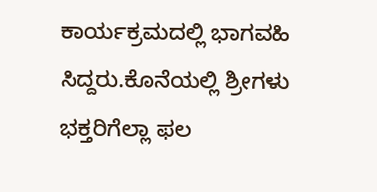ಕಾರ್ಯಕ್ರಮದಲ್ಲಿ ಭಾಗವಹಿ ಸಿದ್ದರು.ಕೊನೆಯಲ್ಲಿ ಶ್ರೀಗಳು ಭಕ್ತರಿಗೆಲ್ಲಾ ಫಲ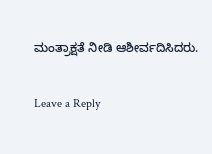ಮಂತ್ರಾಕ್ಷತೆ ನೀಡಿ ಆಶೀರ್ವದಿಸಿದರು.

Leave a Reply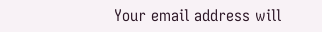Your email address will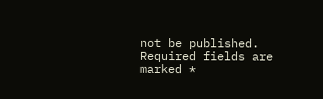not be published. Required fields are marked *